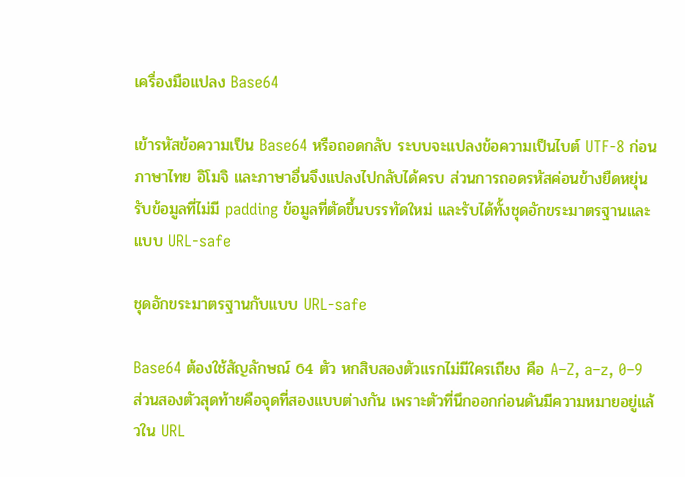เครื่องมือแปลง Base64

เข้ารหัสข้อความเป็น Base64 หรือถอดกลับ ระบบจะแปลงข้อความเป็นไบต์ UTF-8 ก่อน ภาษาไทย อิโมจิ และภาษาอื่นจึงแปลงไปกลับได้ครบ ส่วนการถอดรหัสค่อนข้างยืดหยุ่น รับข้อมูลที่ไม่มี padding ข้อมูลที่ตัดขึ้นบรรทัดใหม่ และรับได้ทั้งชุดอักขระมาตรฐานและแบบ URL-safe

ชุดอักขระมาตรฐานกับแบบ URL-safe

Base64 ต้องใช้สัญลักษณ์ 64 ตัว หกสิบสองตัวแรกไม่มีใครเถียง คือ A–Z, a–z, 0–9 ส่วนสองตัวสุดท้ายคือจุดที่สองแบบต่างกัน เพราะตัวที่นึกออกก่อนดันมีความหมายอยู่แล้วใน URL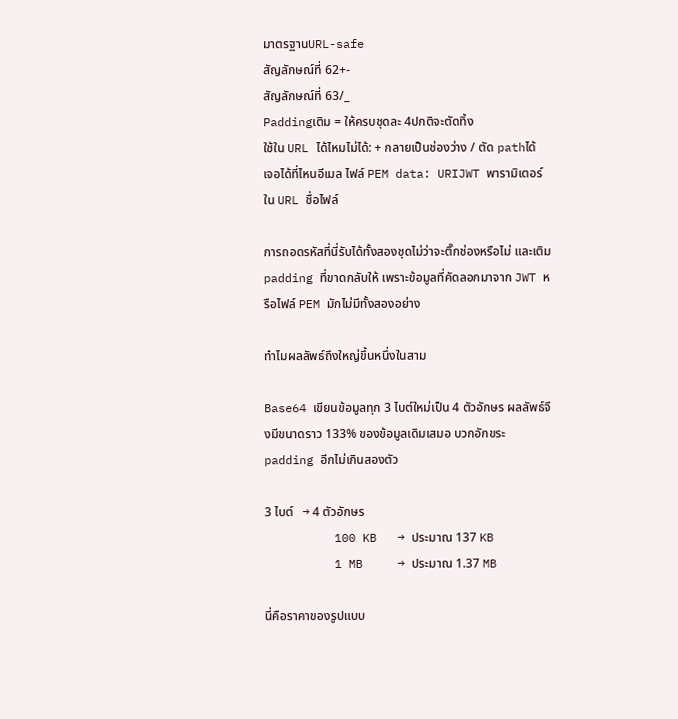มาตรฐานURL-safe
สัญลักษณ์ที่ 62+-
สัญลักษณ์ที่ 63/_
Paddingเติม = ให้ครบชุดละ 4ปกติจะตัดทิ้ง
ใช้ใน URL ได้ไหมไม่ได้: + กลายเป็นช่องว่าง / ตัด pathได้
เจอได้ที่ไหนอีเมล ไฟล์ PEM data: URIJWT พารามิเตอร์ใน URL ชื่อไฟล์

การถอดรหัสที่นี่รับได้ทั้งสองชุดไม่ว่าจะติ๊กช่องหรือไม่ และเติม padding ที่ขาดกลับให้ เพราะข้อมูลที่คัดลอกมาจาก JWT หรือไฟล์ PEM มักไม่มีทั้งสองอย่าง

ทำไมผลลัพธ์ถึงใหญ่ขึ้นหนึ่งในสาม

Base64 เขียนข้อมูลทุก 3 ไบต์ใหม่เป็น 4 ตัวอักษร ผลลัพธ์จึงมีขนาดราว 133% ของข้อมูลเดิมเสมอ บวกอักขระ padding อีกไม่เกินสองตัว

3 ไบต์   → 4 ตัวอักษร
          100 KB   → ประมาณ 137 KB
          1 MB     → ประมาณ 1.37 MB

นี่คือราคาของรูปแบบ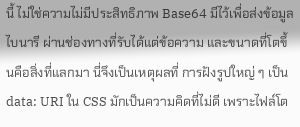นี้ ไม่ใช่ความไม่มีประสิทธิภาพ Base64 มีไว้เพื่อส่งข้อมูลไบนารี ผ่านช่องทางที่รับได้แต่ข้อความ และขนาดที่โตขึ้นคือสิ่งที่แลกมา นี่จึงเป็นเหตุผลที่ การฝังรูปใหญ่ ๆ เป็น data: URI ใน CSS มักเป็นความคิดที่ไม่ดี เพราะไฟล์โต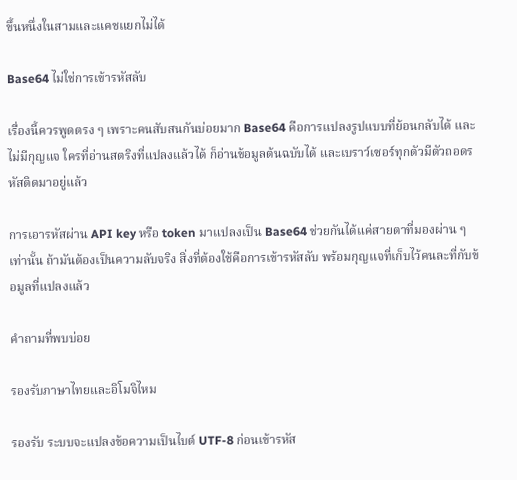ขึ้นหนึ่งในสามและแคชแยกไม่ได้

Base64 ไม่ใช่การเข้ารหัสลับ

เรื่องนี้ควรพูดตรง ๆ เพราะคนสับสนกันบ่อยมาก Base64 คือการแปลงรูปแบบที่ย้อนกลับได้ และไม่มีกุญแจ ใครที่อ่านสตริงที่แปลงแล้วได้ ก็อ่านข้อมูลต้นฉบับได้ และเบราว์เซอร์ทุกตัวมีตัวถอดรหัสติดมาอยู่แล้ว

การเอารหัสผ่าน API key หรือ token มาแปลงเป็น Base64 ช่วยกันได้แค่สายตาที่มองผ่าน ๆ เท่านั้น ถ้ามันต้องเป็นความลับจริง สิ่งที่ต้องใช้คือการเข้ารหัสลับ พร้อมกุญแจที่เก็บไว้คนละที่กับข้อมูลที่แปลงแล้ว

คำถามที่พบบ่อย

รองรับภาษาไทยและอิโมจิไหม

รองรับ ระบบจะแปลงข้อความเป็นไบต์ UTF-8 ก่อนเข้ารหัส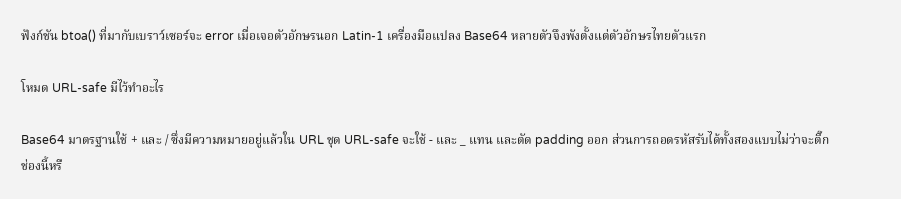ฟังก์ชัน btoa() ที่มากับเบราว์เซอร์จะ error เมื่อเจอตัวอักษรนอก Latin-1 เครื่องมือแปลง Base64 หลายตัวจึงพังตั้งแต่ตัวอักษรไทยตัวแรก

โหมด URL-safe มีไว้ทำอะไร

Base64 มาตรฐานใช้ + และ / ซึ่งมีความหมายอยู่แล้วใน URL ชุด URL-safe จะใช้ - และ _ แทน และตัด padding ออก ส่วนการถอดรหัสรับได้ทั้งสองแบบไม่ว่าจะติ๊กช่องนี้หรื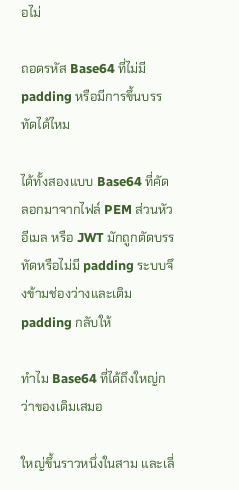อไม่

ถอดรหัส Base64 ที่ไม่มี padding หรือมีการขึ้นบรรทัดได้ไหม

ได้ทั้งสองแบบ Base64 ที่คัดลอกมาจากไฟล์ PEM ส่วนหัวอีเมล หรือ JWT มักถูกตัดบรรทัดหรือไม่มี padding ระบบจึงข้ามช่องว่างและเติม padding กลับให้

ทำไม Base64 ที่ได้ถึงใหญ่กว่าของเดิมเสมอ

ใหญ่ขึ้นราวหนึ่งในสาม และเลี่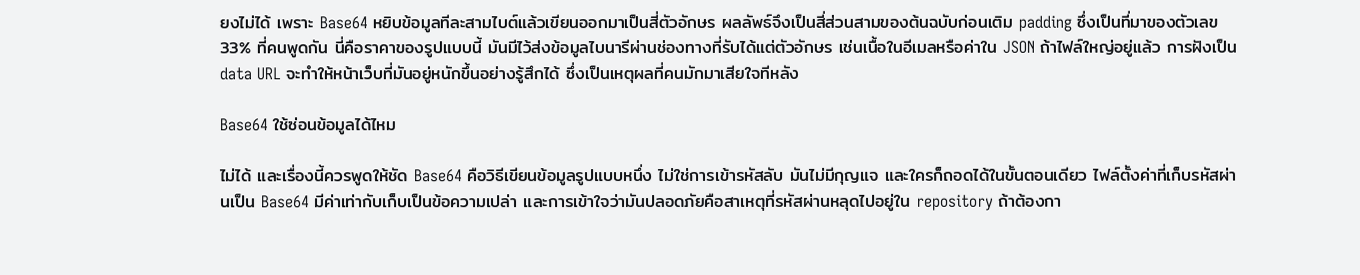ยงไม่ได้ เพราะ Base64 หยิบข้อมูลทีละสามไบต์แล้วเขียนออกมาเป็นสี่ตัวอักษร ผลลัพธ์จึงเป็นสี่ส่วนสามของต้นฉบับก่อนเติม padding ซึ่งเป็นที่มาของตัวเลข 33% ที่คนพูดกัน นี่คือราคาของรูปแบบนี้ มันมีไว้ส่งข้อมูลไบนารีผ่านช่องทางที่รับได้แต่ตัวอักษร เช่นเนื้อในอีเมลหรือค่าใน JSON ถ้าไฟล์ใหญ่อยู่แล้ว การฝังเป็น data URL จะทำให้หน้าเว็บที่มันอยู่หนักขึ้นอย่างรู้สึกได้ ซึ่งเป็นเหตุผลที่คนมักมาเสียใจทีหลัง

Base64 ใช้ซ่อนข้อมูลได้ไหม

ไม่ได้ และเรื่องนี้ควรพูดให้ชัด Base64 คือวิธีเขียนข้อมูลรูปแบบหนึ่ง ไม่ใช่การเข้ารหัสลับ มันไม่มีกุญแจ และใครก็ถอดได้ในขั้นตอนเดียว ไฟล์ตั้งค่าที่เก็บรหัสผ่านเป็น Base64 มีค่าเท่ากับเก็บเป็นข้อความเปล่า และการเข้าใจว่ามันปลอดภัยคือสาเหตุที่รหัสผ่านหลุดไปอยู่ใน repository ถ้าต้องกา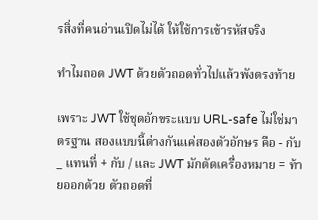รสิ่งที่คนอ่านเปิดไม่ได้ ให้ใช้การเข้ารหัสจริง

ทำไมถอด JWT ด้วยตัวถอดทั่วไปแล้วพังตรงท้าย

เพราะ JWT ใช้ชุดอักขระแบบ URL-safe ไม่ใช่มาตรฐาน สองแบบนี้ต่างกันแค่สองตัวอักษร คือ - กับ _ แทนที่ + กับ / และ JWT มักตัดเครื่องหมาย = ท้ายออกด้วย ตัวถอดที่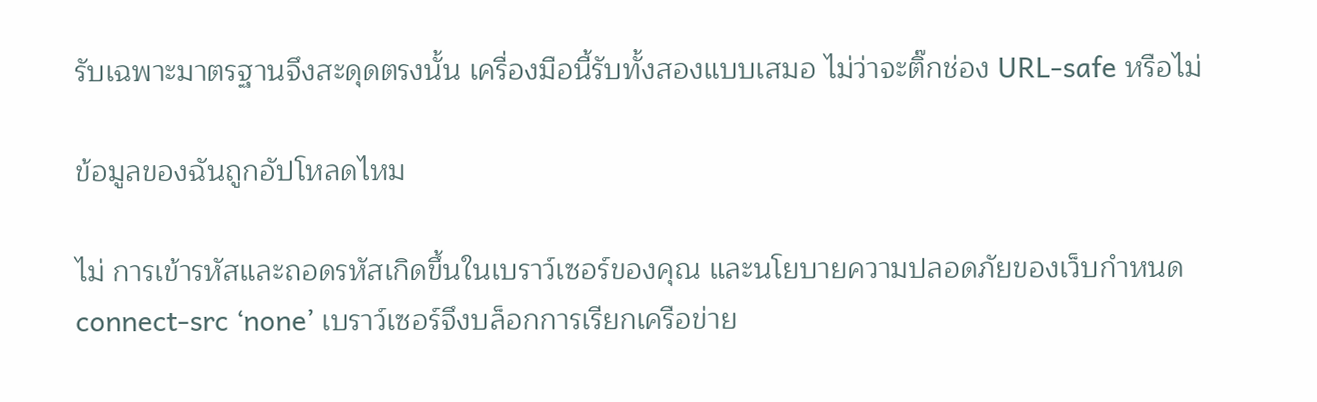รับเฉพาะมาตรฐานจึงสะดุดตรงนั้น เครื่องมือนี้รับทั้งสองแบบเสมอ ไม่ว่าจะติ๊กช่อง URL-safe หรือไม่

ข้อมูลของฉันถูกอัปโหลดไหม

ไม่ การเข้ารหัสและถอดรหัสเกิดขึ้นในเบราว์เซอร์ของคุณ และนโยบายความปลอดภัยของเว็บกำหนด connect-src ‘none’ เบราว์เซอร์จึงบล็อกการเรียกเครือข่าย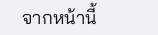จากหน้านี้